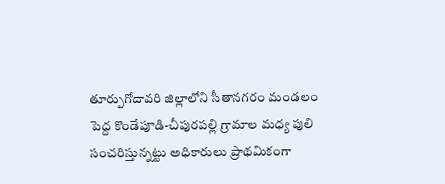తూర్పుగోదావరి జిల్లాలోని సీతానగరం మండలం పెద్ద కొండేపూడి-చీపురపల్లి గ్రామాల మధ్య పులి సంచరిస్తున్నట్టు అధికారులు ప్రాథమికంగా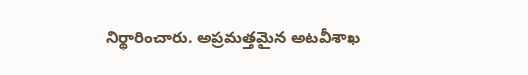నిర్థారించారు. అప్రమత్తమైన అటవీశాఖ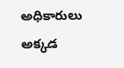అధికారులు అక్కడ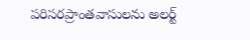పరిసరప్రాంతవాసులను అలర్ట్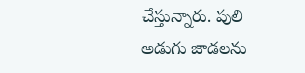చేస్తున్నారు. పులి అడుగు జాడలను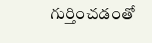గుర్తించడంతో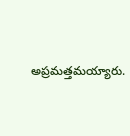అప్రమత్తమయ్యారు.